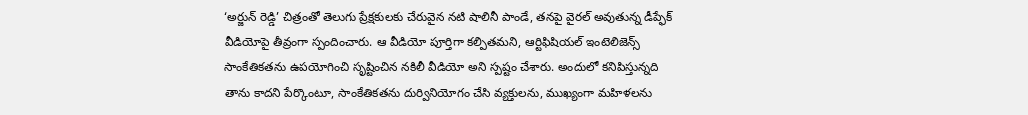‘అర్జున్ రెడ్డి’ చిత్రంతో తెలుగు ప్రేక్షకులకు చేరువైన నటి షాలినీ పాండే, తనపై వైరల్ అవుతున్న డీప్ఫేక్ వీడియోపై తీవ్రంగా స్పందించారు. ఆ వీడియో పూర్తిగా కల్పితమని, ఆర్టిఫిషియల్ ఇంటెలిజెన్స్ సాంకేతికతను ఉపయోగించి సృష్టించిన నకిలీ వీడియో అని స్పష్టం చేశారు. అందులో కనిపిస్తున్నది తాను కాదని పేర్కొంటూ, సాంకేతికతను దుర్వినియోగం చేసి వ్యక్తులను, ముఖ్యంగా మహిళలను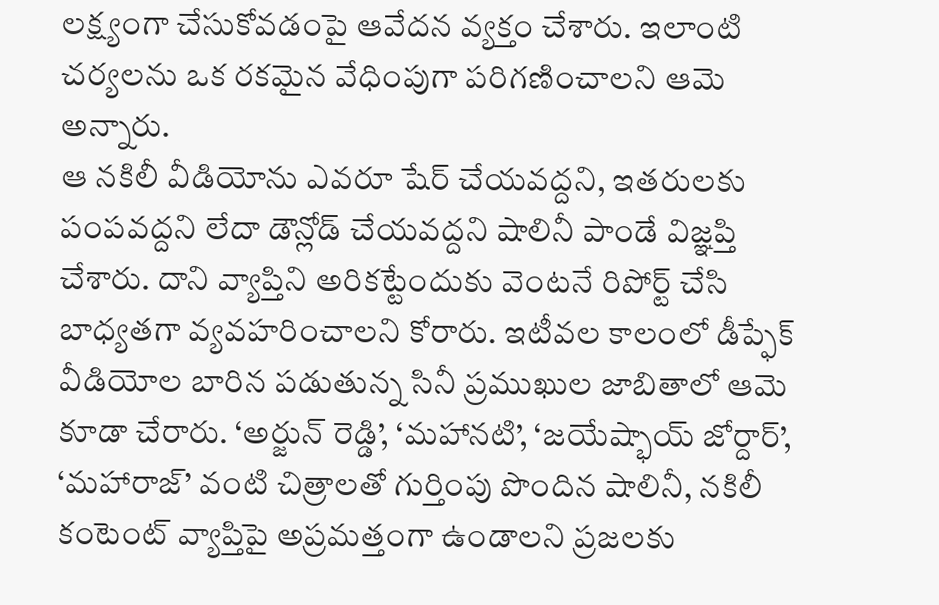లక్ష్యంగా చేసుకోవడంపై ఆవేదన వ్యక్తం చేశారు. ఇలాంటి చర్యలను ఒక రకమైన వేధింపుగా పరిగణించాలని ఆమె అన్నారు.
ఆ నకిలీ వీడియోను ఎవరూ షేర్ చేయవద్దని, ఇతరులకు పంపవద్దని లేదా డౌన్లోడ్ చేయవద్దని షాలినీ పాండే విజ్ఞప్తి చేశారు. దాని వ్యాప్తిని అరికట్టేందుకు వెంటనే రిపోర్ట్ చేసి బాధ్యతగా వ్యవహరించాలని కోరారు. ఇటీవల కాలంలో డీప్ఫేక్ వీడియోల బారిన పడుతున్న సినీ ప్రముఖుల జాబితాలో ఆమె కూడా చేరారు. ‘అర్జున్ రెడ్డి’, ‘మహానటి’, ‘జయేష్భాయ్ జోర్దార్’, ‘మహారాజ్’ వంటి చిత్రాలతో గుర్తింపు పొందిన షాలినీ, నకిలీ కంటెంట్ వ్యాప్తిపై అప్రమత్తంగా ఉండాలని ప్రజలకు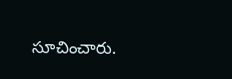సూచించారు.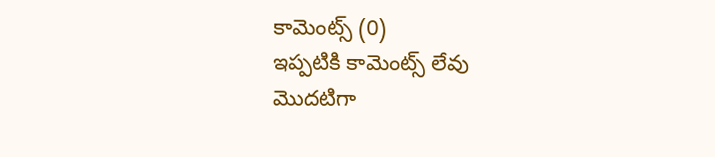కామెంట్స్ (0)
ఇప్పటికి కామెంట్స్ లేవు
మొదటిగా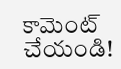కామెంట్ చేయండి!